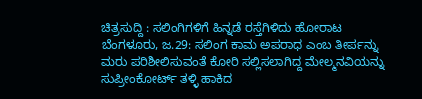ಚಿತ್ರಸುದ್ದಿ : ಸಲಿಂಗಿಗಳಿಗೆ ಹಿನ್ನಡೆ ರಸ್ತೆಗಿಳಿದು ಹೋರಾಟ
ಬೆಂಗಳೂರು, ಜ.29: ಸಲಿಂಗ ಕಾಮ ಅಪರಾಧ ಎಂಬ ತೀರ್ಪನ್ನು ಮರು ಪರಿಶೀಲಿಸುವಂತೆ ಕೋರಿ ಸಲ್ಲಿಸಲಾಗಿದ್ದ ಮೇಲ್ಮನವಿಯನ್ನು ಸುಪ್ರೀಂಕೋರ್ಟ್ ತಳ್ಳಿ ಹಾಕಿದ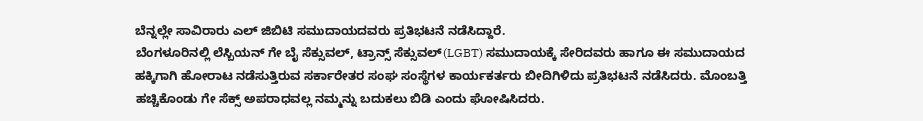ಬೆನ್ನಲ್ಲೇ ಸಾವಿರಾರು ಎಲ್ ಜಿಬಿಟಿ ಸಮುದಾಯದವರು ಪ್ರತಿಭಟನೆ ನಡೆಸಿದ್ದಾರೆ.
ಬೆಂಗಳೂರಿನಲ್ಲಿ ಲೆಸ್ಬಿಯನ್ ಗೇ ಬೈ ಸೆಕ್ಸುವಲ್, ಟ್ರಾನ್ಸ್ ಸೆಕ್ಸುವಲ್(LGBT) ಸಮುದಾಯಕ್ಕೆ ಸೇರಿದವರು ಹಾಗೂ ಈ ಸಮುದಾಯದ ಹಕ್ಕಿಗಾಗಿ ಹೋರಾಟ ನಡೆಸುತ್ತಿರುವ ಸರ್ಕಾರೇತರ ಸಂಘ ಸಂಸ್ಥೆಗಳ ಕಾರ್ಯಕರ್ತರು ಬೀದಿಗಿಳಿದು ಪ್ರತಿಭಟನೆ ನಡೆಸಿದರು. ಮೊಂಬತ್ತಿ ಹಚ್ಚಿಕೊಂಡು ಗೇ ಸೆಕ್ಸ್ ಅಪರಾಧವಲ್ಲ ನಮ್ಮನ್ನು ಬದುಕಲು ಬಿಡಿ ಎಂದು ಘೋಷಿಸಿದರು.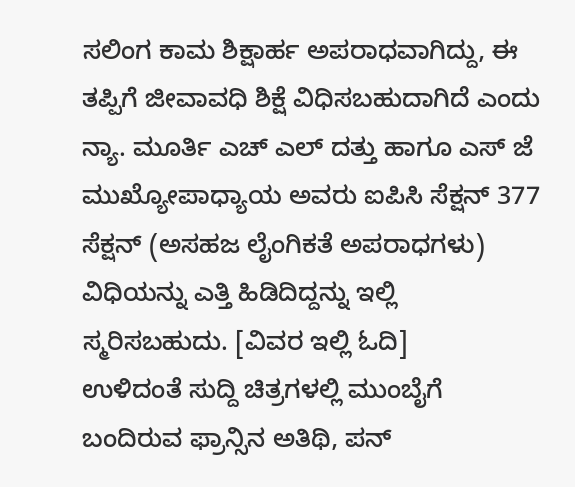ಸಲಿಂಗ ಕಾಮ ಶಿಕ್ಷಾರ್ಹ ಅಪರಾಧವಾಗಿದ್ದು, ಈ ತಪ್ಪಿಗೆ ಜೀವಾವಧಿ ಶಿಕ್ಷೆ ವಿಧಿಸಬಹುದಾಗಿದೆ ಎಂದು ನ್ಯಾ. ಮೂರ್ತಿ ಎಚ್ ಎಲ್ ದತ್ತು ಹಾಗೂ ಎಸ್ ಜೆ ಮುಖ್ಯೋಪಾಧ್ಯಾಯ ಅವರು ಐಪಿಸಿ ಸೆಕ್ಷನ್ 377 ಸೆಕ್ಷನ್ (ಅಸಹಜ ಲೈಂಗಿಕತೆ ಅಪರಾಧಗಳು) ವಿಧಿಯನ್ನು ಎತ್ತಿ ಹಿಡಿದಿದ್ದನ್ನು ಇಲ್ಲಿ ಸ್ಮರಿಸಬಹುದು. [ವಿವರ ಇಲ್ಲಿ ಓದಿ]
ಉಳಿದಂತೆ ಸುದ್ದಿ ಚಿತ್ರಗಳಲ್ಲಿ ಮುಂಬೈಗೆ ಬಂದಿರುವ ಫ್ರಾನ್ಸಿನ ಅತಿಥಿ, ಪನ್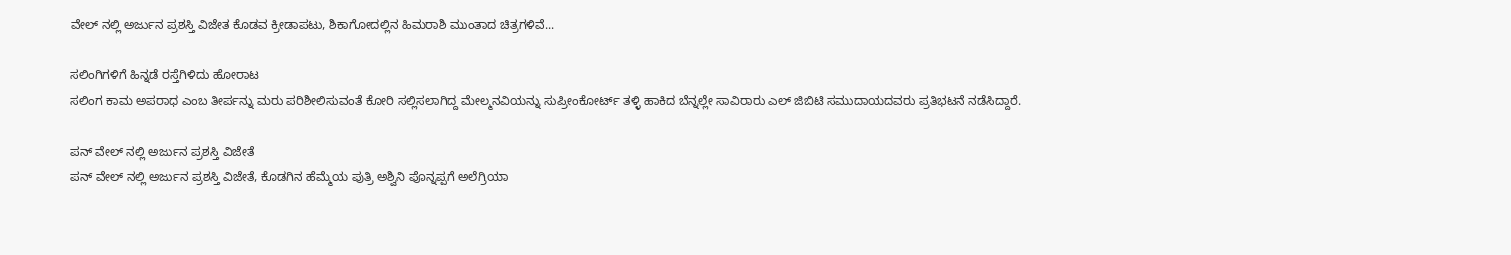ವೇಲ್ ನಲ್ಲಿ ಅರ್ಜುನ ಪ್ರಶಸ್ತಿ ವಿಜೇತ ಕೊಡವ ಕ್ರೀಡಾಪಟು, ಶಿಕಾಗೋದಲ್ಲಿನ ಹಿಮರಾಶಿ ಮುಂತಾದ ಚಿತ್ರಗಳಿವೆ...

ಸಲಿಂಗಿಗಳಿಗೆ ಹಿನ್ನಡೆ ರಸ್ತೆಗಿಳಿದು ಹೋರಾಟ
ಸಲಿಂಗ ಕಾಮ ಅಪರಾಧ ಎಂಬ ತೀರ್ಪನ್ನು ಮರು ಪರಿಶೀಲಿಸುವಂತೆ ಕೋರಿ ಸಲ್ಲಿಸಲಾಗಿದ್ದ ಮೇಲ್ಮನವಿಯನ್ನು ಸುಪ್ರೀಂಕೋರ್ಟ್ ತಳ್ಳಿ ಹಾಕಿದ ಬೆನ್ನಲ್ಲೇ ಸಾವಿರಾರು ಎಲ್ ಜಿಬಿಟಿ ಸಮುದಾಯದವರು ಪ್ರತಿಭಟನೆ ನಡೆಸಿದ್ದಾರೆ.

ಪನ್ ವೇಲ್ ನಲ್ಲಿ ಅರ್ಜುನ ಪ್ರಶಸ್ತಿ ವಿಜೇತೆ
ಪನ್ ವೇಲ್ ನಲ್ಲಿ ಅರ್ಜುನ ಪ್ರಶಸ್ತಿ ವಿಜೇತೆ, ಕೊಡಗಿನ ಹೆಮ್ಮೆಯ ಪುತ್ರಿ ಅಶ್ವಿನಿ ಪೊನ್ನಪ್ಪಗೆ ಅಲೆಗ್ರಿಯಾ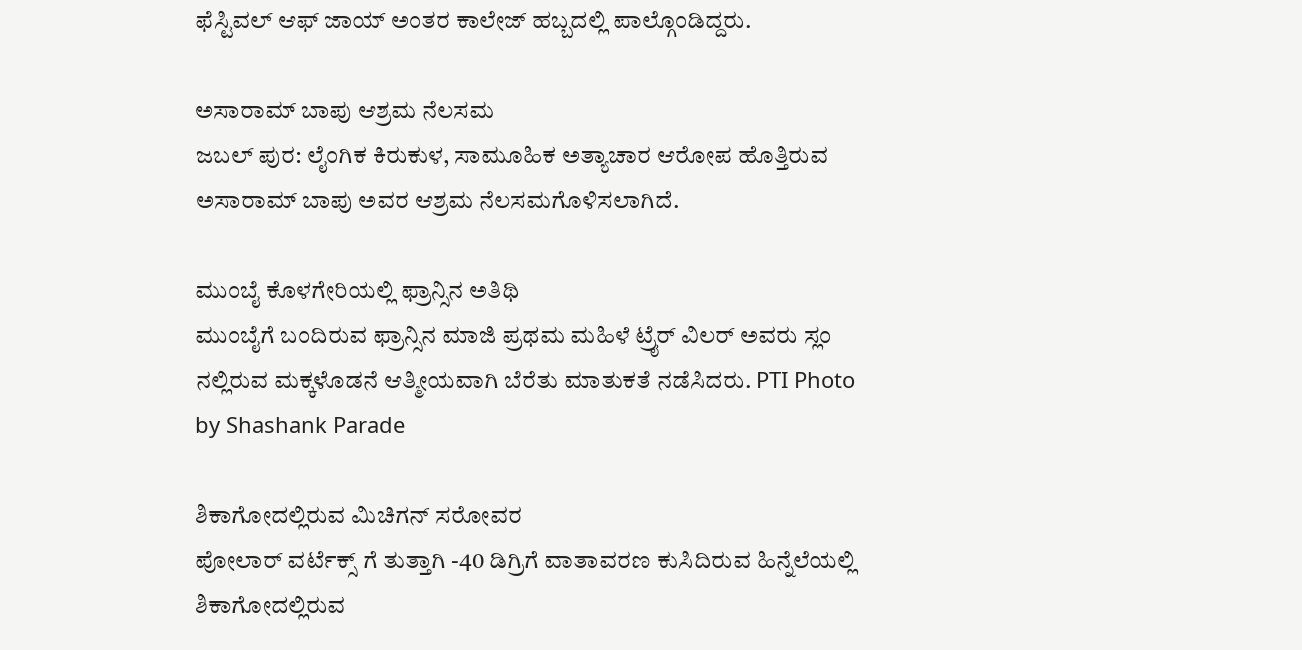ಫೆಸ್ಟಿವಲ್ ಆಫ್ ಜಾಯ್ ಅಂತರ ಕಾಲೇಜ್ ಹಬ್ಬದಲ್ಲಿ ಪಾಲ್ಗೊಂಡಿದ್ದರು.

ಅಸಾರಾಮ್ ಬಾಪು ಆಶ್ರಮ ನೆಲಸಮ
ಜಬಲ್ ಪುರ: ಲೈಂಗಿಕ ಕಿರುಕುಳ, ಸಾಮೂಹಿಕ ಅತ್ಯಾಚಾರ ಆರೋಪ ಹೊತ್ತಿರುವ ಅಸಾರಾಮ್ ಬಾಪು ಅವರ ಆಶ್ರಮ ನೆಲಸಮಗೊಳಿಸಲಾಗಿದೆ.

ಮುಂಬೈ ಕೊಳಗೇರಿಯಲ್ಲಿ ಫ್ರಾನ್ಸಿನ ಅತಿಥಿ
ಮುಂಬೈಗೆ ಬಂದಿರುವ ಫ್ರಾನ್ಸಿನ ಮಾಜಿ ಪ್ರಥಮ ಮಹಿಳೆ ಟ್ರೈರ್ ವಿಲರ್ ಅವರು ಸ್ಲಂ ನಲ್ಲಿರುವ ಮಕ್ಕಳೊಡನೆ ಆತ್ಮೀಯವಾಗಿ ಬೆರೆತು ಮಾತುಕತೆ ನಡೆಸಿದರು. PTI Photo by Shashank Parade

ಶಿಕಾಗೋದಲ್ಲಿರುವ ಮಿಚಿಗನ್ ಸರೋವರ
ಪೋಲಾರ್ ವರ್ಟೆಕ್ಸ್ ಗೆ ತುತ್ತಾಗಿ -40 ಡಿಗ್ರಿಗೆ ವಾತಾವರಣ ಕುಸಿದಿರುವ ಹಿನ್ನೆಲೆಯಲ್ಲಿ ಶಿಕಾಗೋದಲ್ಲಿರುವ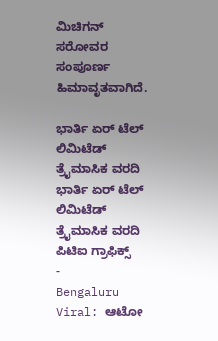ಮಿಚಿಗನ್ ಸರೋವರ ಸಂಪೂರ್ಣ ಹಿಮಾವೃತವಾಗಿದೆ.

ಭಾರ್ತಿ ಏರ್ ಟೆಲ್ ಲಿಮಿಟೆಡ್ ತ್ರೈಮಾಸಿಕ ವರದಿ
ಭಾರ್ತಿ ಏರ್ ಟೆಲ್ ಲಿಮಿಟೆಡ್ ತ್ರೈಮಾಸಿಕ ವರದಿ ಪಿಟಿಐ ಗ್ರಾಫಿಕ್ಸ್
-
Bengaluru Viral: ಆಟೋ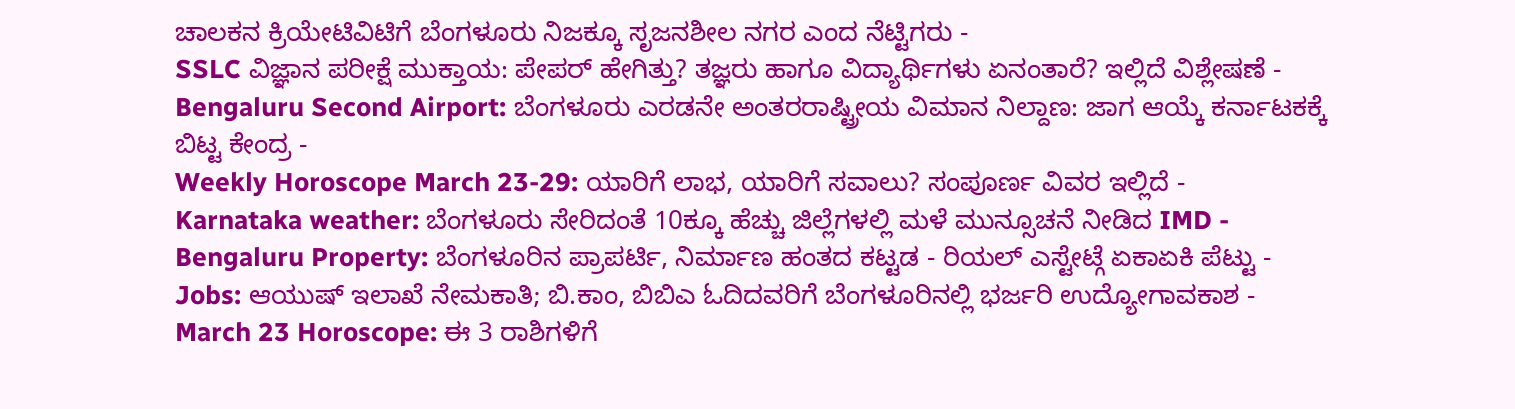ಚಾಲಕನ ಕ್ರಿಯೇಟಿವಿಟಿಗೆ ಬೆಂಗಳೂರು ನಿಜಕ್ಕೂ ಸೃಜನಶೀಲ ನಗರ ಎಂದ ನೆಟ್ಟಿಗರು -
SSLC ವಿಜ್ಞಾನ ಪರೀಕ್ಷೆ ಮುಕ್ತಾಯ: ಪೇಪರ್ ಹೇಗಿತ್ತು? ತಜ್ಞರು ಹಾಗೂ ವಿದ್ಯಾರ್ಥಿಗಳು ಏನಂತಾರೆ? ಇಲ್ಲಿದೆ ವಿಶ್ಲೇಷಣೆ -
Bengaluru Second Airport: ಬೆಂಗಳೂರು ಎರಡನೇ ಅಂತರರಾಷ್ಟ್ರೀಯ ವಿಮಾನ ನಿಲ್ದಾಣ: ಜಾಗ ಆಯ್ಕೆ ಕರ್ನಾಟಕಕ್ಕೆ ಬಿಟ್ಟ ಕೇಂದ್ರ -
Weekly Horoscope March 23-29: ಯಾರಿಗೆ ಲಾಭ, ಯಾರಿಗೆ ಸವಾಲು? ಸಂಪೂರ್ಣ ವಿವರ ಇಲ್ಲಿದೆ -
Karnataka weather: ಬೆಂಗಳೂರು ಸೇರಿದಂತೆ 10ಕ್ಕೂ ಹೆಚ್ಚು ಜಿಲ್ಲೆಗಳಲ್ಲಿ ಮಳೆ ಮುನ್ಸೂಚನೆ ನೀಡಿದ IMD -
Bengaluru Property: ಬೆಂಗಳೂರಿನ ಪ್ರಾಪರ್ಟಿ, ನಿರ್ಮಾಣ ಹಂತದ ಕಟ್ಟಡ - ರಿಯಲ್ ಎಸ್ಟೇಟ್ಗೆ ಏಕಾಏಕಿ ಪೆಟ್ಟು -
Jobs: ಆಯುಷ್ ಇಲಾಖೆ ನೇಮಕಾತಿ; ಬಿ.ಕಾಂ, ಬಿಬಿಎ ಓದಿದವರಿಗೆ ಬೆಂಗಳೂರಿನಲ್ಲಿ ಭರ್ಜರಿ ಉದ್ಯೋಗಾವಕಾಶ -
March 23 Horoscope: ಈ 3 ರಾಶಿಗಳಿಗೆ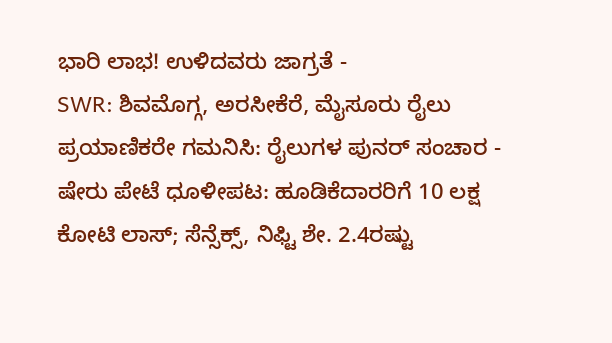ಭಾರಿ ಲಾಭ! ಉಳಿದವರು ಜಾಗ್ರತೆ -
SWR: ಶಿವಮೊಗ್ಗ, ಅರಸೀಕೆರೆ, ಮೈಸೂರು ರೈಲು ಪ್ರಯಾಣಿಕರೇ ಗಮನಿಸಿ: ರೈಲುಗಳ ಪುನರ್ ಸಂಚಾರ -
ಷೇರು ಪೇಟೆ ಧೂಳೀಪಟ: ಹೂಡಿಕೆದಾರರಿಗೆ 10 ಲಕ್ಷ ಕೋಟಿ ಲಾಸ್; ಸೆನ್ಸೆಕ್ಸ್, ನಿಫ್ಟಿ ಶೇ. 2.4ರಷ್ಟು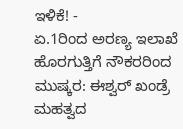ಇಳಿಕೆ! -
ಏ.1ರಿಂದ ಅರಣ್ಯ ಇಲಾಖೆ ಹೊರಗುತ್ತಿಗೆ ನೌಕರರಿಂದ ಮುಷ್ಕರ: ಈಶ್ವರ್ ಖಂಡ್ರೆ ಮಹತ್ವದ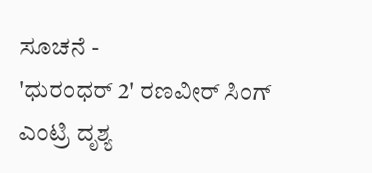ಸೂಚನೆ -
'ಧುರಂಧರ್ 2' ರಣವೀರ್ ಸಿಂಗ್ ಎಂಟ್ರಿ ದೃಶ್ಯ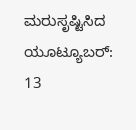ಮರುಸೃಷ್ಟಿಸಿದ ಯೂಟ್ಯೂಬರ್: 13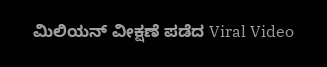ಮಿಲಿಯನ್ ವೀಕ್ಷಣೆ ಪಡೆದ Viral Video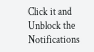Click it and Unblock the Notifications